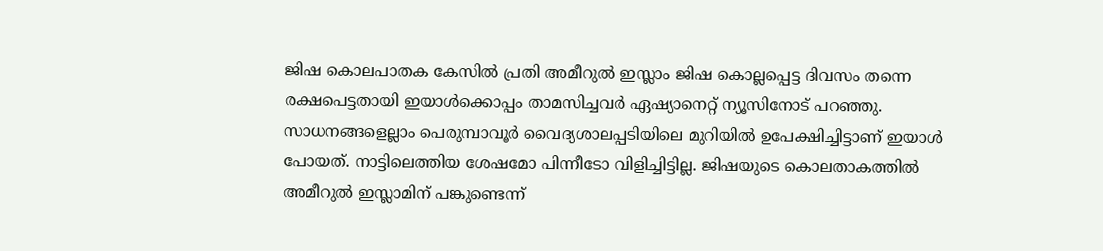ജിഷ കൊലപാതക കേസില്‍ പ്രതി അമീറുല്‍ ഇസ്ലാം ജിഷ കൊല്ലപ്പെട്ട ദിവസം തന്നെ രക്ഷപെട്ടതായി ഇയാള്‍ക്കൊപ്പം താമസിച്ചവര്‍ ഏഷ്യാനെറ്റ് ന്യൂസിനോട് പറഞ്ഞു. സാധനങ്ങളെല്ലാം പെരുമ്പാവൂര്‍ വൈദ്യശാലപ്പടിയിലെ മുറിയില്‍ ഉപേക്ഷിച്ചിട്ടാണ് ഇയാള്‍ പോയത്. നാട്ടിലെത്തിയ ശേഷമോ പിന്നീടോ വിളിച്ചിട്ടില്ല. ജിഷയുടെ കൊലതാകത്തില്‍ അമീറുല്‍ ഇസ്ലാമിന് പങ്കുണ്ടെന്ന്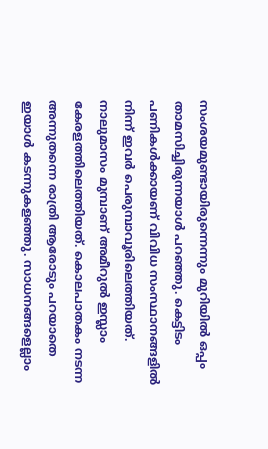സംശയമുണ്ടായിരുന്നെന്നും മുറിയില്‍ ഒപ്പം താമസിച്ചിരുന്നയാള്‍ പറഞ്ഞു. കെട്ടിടം പണികള്‍ക്കായണ് വിവിധ സംസ്ഥാനങ്ങളില്‍ നിന്ന് ഇവര്‍ പെരുമ്പാവൂരിലെത്തിയത്. നാലുമാസം മുമ്പാണ് അമീറുല്‍ ഇസ്ലാം കേരളത്തിലെത്തിയത്. കൊലപാതകം നടന്ന അന്നുതന്നെ രാത്രി ആരോടും പറയാതെ ഇയാള്‍ കടന്നുകളഞ്ഞു. സാധനങ്ങളെല്ലാം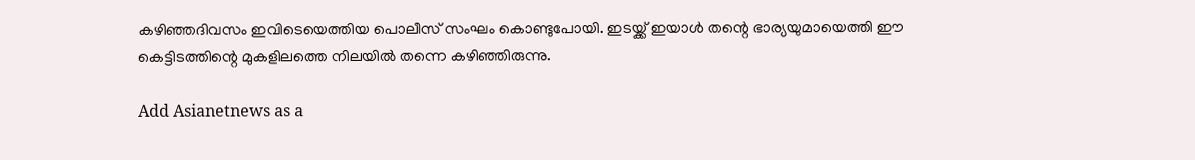കഴിഞ്ഞദിവസം ഇവിടെയെത്തിയ പൊലീസ് സംഘം കൊണ്ടുപോയി. ഇടയ്ക്ക് ഇയാള്‍ തന്റെ ഭാര്യയുമായെത്തി ഈ കെട്ടിടത്തിന്റെ മുകളിലത്തെ നിലയില്‍ തന്നെ കഴിഞ്ഞിരുന്നു.

Add Asianetnews as a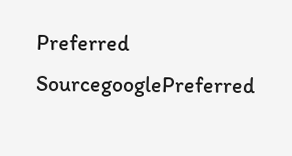Preferred SourcegooglePreferred